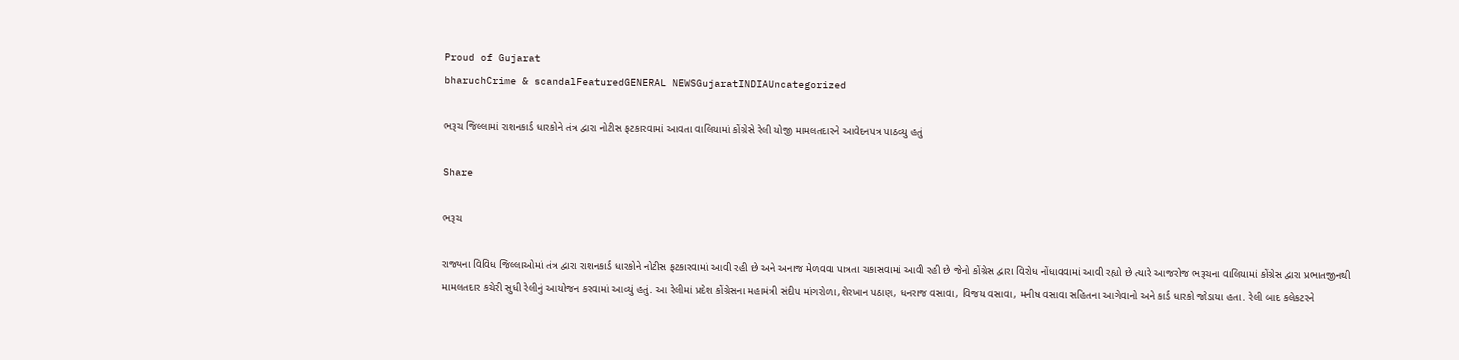Proud of Gujarat
bharuchCrime & scandalFeaturedGENERAL NEWSGujaratINDIAUncategorized

ભરૂચ જિલ્લામાં રાશનકાર્ડ ધારકોને તંત્ર દ્વારા નોટીસ ફટકારવામાં આવતા વાલિયામાં કોંગ્રેસે રેલી યોજી મામલતદારને આવેદનપત્ર પાઠવ્યુ હતું

Share

ભરૂચ

રાજ્યના વિવિધ જિલ્લાઓમાં તંત્ર દ્વારા રાશનકાર્ડ ધારકોને નોટીસ ફટકારવામાં આવી રહી છે અને અનાજ મેળવવા પાત્રતા ચકાસવામાં આવી રહી છે જેનો કોંગ્રેસ દ્વારા વિરોધ નોંધાવવામાં આવી રહ્યો છે ત્યારે આજરોજ ભરૂચના વાલિયામાં કોંગ્રેસ દ્વારા પ્રભાતજીનથી મામલતદાર કચેરી સુધી રેલીનું આયોજન કરવામાં આવ્યું હતું. આ રેલીમાં પ્રદેશ કોંગ્રેસના મહામંત્રી સંદીપ માંગરોળા,શેરખાન પઠાણ, ધનરાજ વસાવા, વિજય વસાવા, મનીષ વસાવા સહિતના આગેવાનો અને કાર્ડ ધારકો જોડાયા હતા. રેલી બાદ કલેકટરને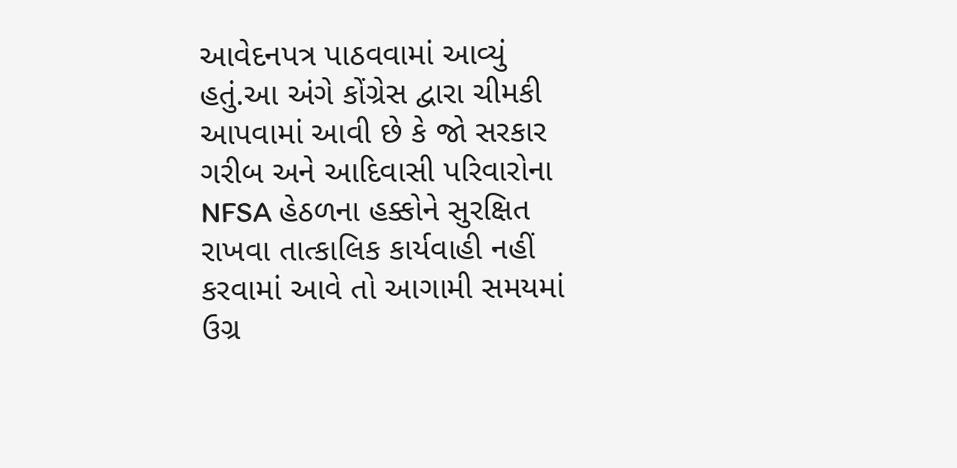આવેદનપત્ર પાઠવવામાં આવ્યું હતું.આ અંગે કોંગ્રેસ દ્વારા ચીમકી આપવામાં આવી છે કે જો સરકાર ગરીબ અને આદિવાસી પરિવારોના NFSA હેઠળના હક્કોને સુરક્ષિત રાખવા તાત્કાલિક કાર્યવાહી નહીં કરવામાં આવે તો આગામી સમયમાં ઉગ્ર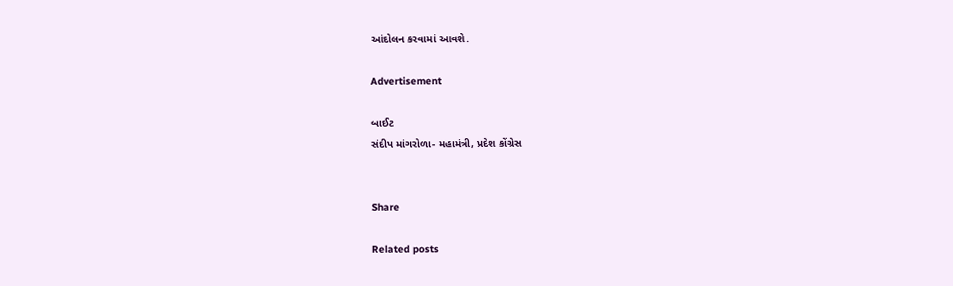આંદોલન કરવામાં આવશે.

Advertisement

બાઈટ
સંદીપ માંગરોળા- મહામંત્રી, પ્રદેશ કોંગ્રેસ


Share

Related posts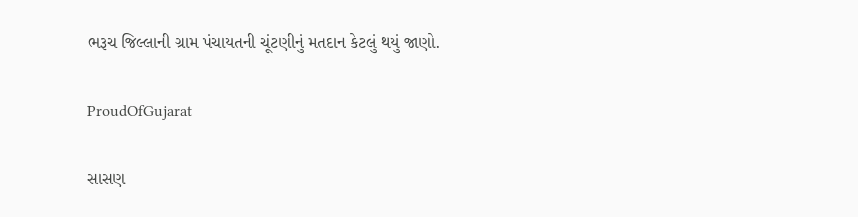ભરૂચ જિલ્લાની ગ્રામ પંચાયતની ચૂંટણીનું મતદાન કેટલું થયું જાણો.

ProudOfGujarat

સાસણ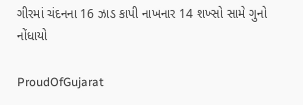ગીરમાં ચંદનના 16 ઝાડ કાપી નાખનાર 14 શખ્સો સામે ગુનો નોંધાયો

ProudOfGujarat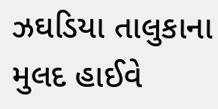ઝઘડિયા તાલુકાના મુલદ હાઈવે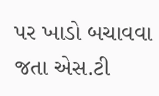પર ખાડો બચાવવા જતા એસ.ટી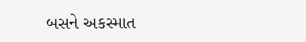બસને અકસ્માત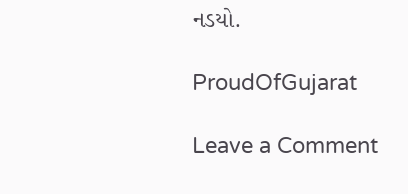નડયો.

ProudOfGujarat

Leave a Comment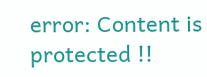error: Content is protected !!